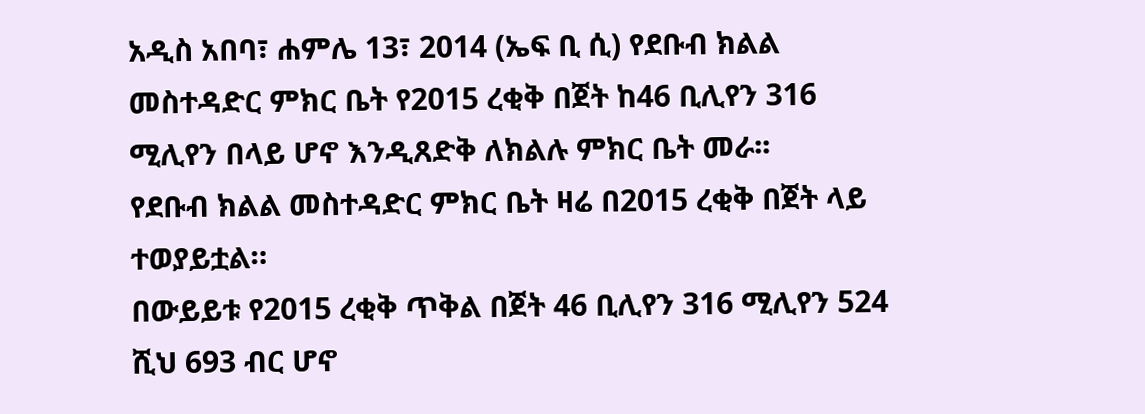አዲስ አበባ፣ ሐምሌ 13፣ 2014 (ኤፍ ቢ ሲ) የደቡብ ክልል መስተዳድር ምክር ቤት የ2015 ረቂቅ በጀት ከ46 ቢሊየን 316 ሚሊየን በላይ ሆኖ እንዲጸድቅ ለክልሉ ምክር ቤት መራ፡፡
የደቡብ ክልል መስተዳድር ምክር ቤት ዛሬ በ2015 ረቂቅ በጀት ላይ ተወያይቷል።
በውይይቱ የ2015 ረቂቅ ጥቅል በጀት 46 ቢሊየን 316 ሚሊየን 524 ሺህ 693 ብር ሆኖ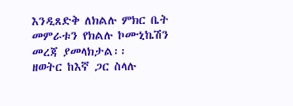እንዲጸድቅ ለክልሉ ምክር ቤት መምራቱን የክልሉ ኮሙኒኬሽን መረጃ ያመላክታል፡፡
ዘወትር ከእኛ ጋር ስላሉ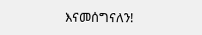እናመሰግናለን!